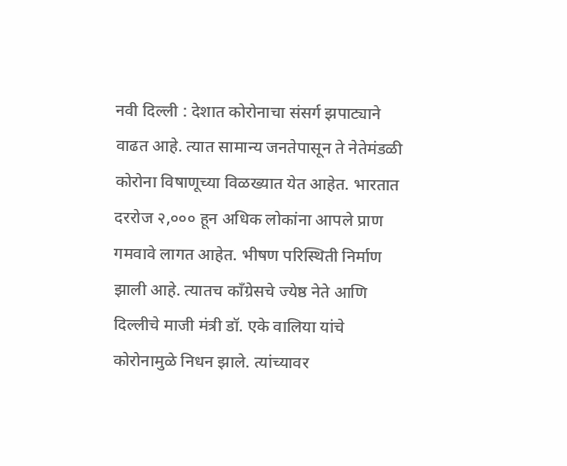नवी दिल्ली : देशात कोरोनाचा संसर्ग झपाट्याने वाढत आहे. त्यात सामान्य जनतेपासून ते नेतेमंडळी कोरोना विषाणूच्या विळख्यात येत आहेत. भारतात दररोज २,००० हून अधिक लोकांना आपले प्राण गमवावे लागत आहेत. भीषण परिस्थिती निर्माण झाली आहे. त्यातच कॉंग्रेसचे ज्येष्ठ नेते आणि दिल्लीचे माजी मंत्री डॉ. एके वालिया यांचे कोरोनामुळे निधन झाले. त्यांच्यावर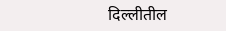दिल्लीतील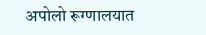अपोलो रूग्णालयात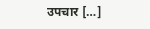उपचार […]